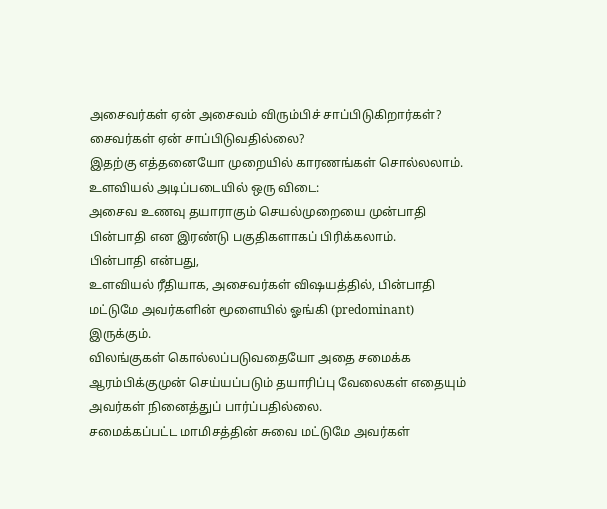அசைவர்கள் ஏன் அசைவம் விரும்பிச் சாப்பிடுகிறார்கள்? சைவர்கள் ஏன் சாப்பிடுவதில்லை?
இதற்கு எத்தனையோ முறையில் காரணங்கள் சொல்லலாம்.
உளவியல் அடிப்படையில் ஒரு விடை:
அசைவ உணவு தயாராகும் செயல்முறையை முன்பாதி பின்பாதி என இரண்டு பகுதிகளாகப் பிரிக்கலாம்.
பின்பாதி என்பது,
உளவியல் ரீதியாக, அசைவர்கள் விஷயத்தில், பின்பாதி மட்டுமே அவர்களின் மூளையில் ஓங்கி (predominant) இருக்கும்.
விலங்குகள் கொல்லப்படுவதையோ அதை சமைக்க ஆரம்பிக்குமுன் செய்யப்படும் தயாரிப்பு வேலைகள் எதையும் அவர்கள் நினைத்துப் பார்ப்பதில்லை.
சமைக்கப்பட்ட மாமிசத்தின் சுவை மட்டுமே அவர்கள்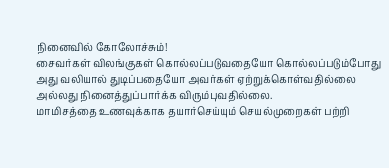நினைவில் கோலோச்சும்!
சைவர்கள் விலங்குகள் கொல்லப்படுவதையோ கொல்லப்படும்போது அது வலியால் துடிப்பதையோ அவர்கள் ஏற்றுக்கொள்வதில்லை அல்லது நினைத்துப்பார்க்க விரும்புவதில்லை.
மாமிசத்தை உணவுக்காக தயார்செய்யும் செயல்முறைகள் பற்றி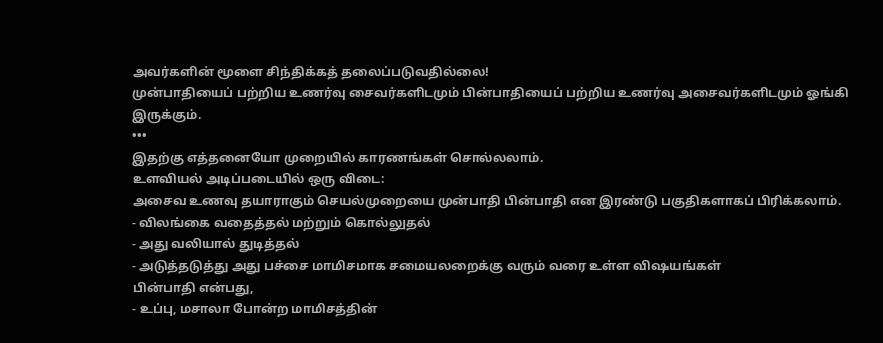அவர்களின் மூளை சிந்திக்கத் தலைப்படுவதில்லை!
முன்பாதியைப் பற்றிய உணர்வு சைவர்களிடமும் பின்பாதியைப் பற்றிய உணர்வு அசைவர்களிடமும் ஓங்கி இருக்கும்.
•••
இதற்கு எத்தனையோ முறையில் காரணங்கள் சொல்லலாம்.
உளவியல் அடிப்படையில் ஒரு விடை:
அசைவ உணவு தயாராகும் செயல்முறையை முன்பாதி பின்பாதி என இரண்டு பகுதிகளாகப் பிரிக்கலாம்.
- விலங்கை வதைத்தல் மற்றும் கொல்லுதல்
- அது வலியால் துடித்தல்
- அடுத்தடுத்து அது பச்சை மாமிசமாக சமையலறைக்கு வரும் வரை உள்ள விஷயங்கள்
பின்பாதி என்பது,
- உப்பு, மசாலா போன்ற மாமிசத்தின்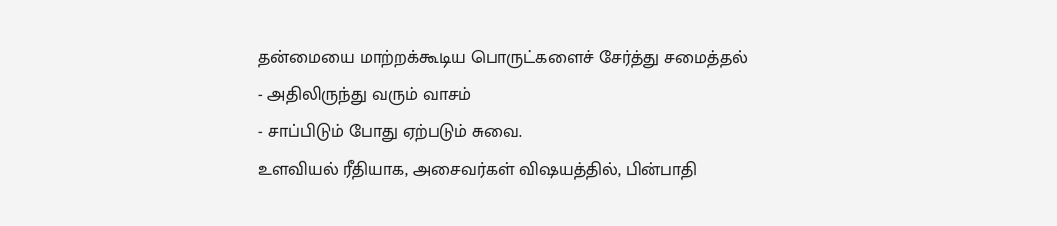தன்மையை மாற்றக்கூடிய பொருட்களைச் சேர்த்து சமைத்தல்
- அதிலிருந்து வரும் வாசம்
- சாப்பிடும் போது ஏற்படும் சுவை.
உளவியல் ரீதியாக, அசைவர்கள் விஷயத்தில், பின்பாதி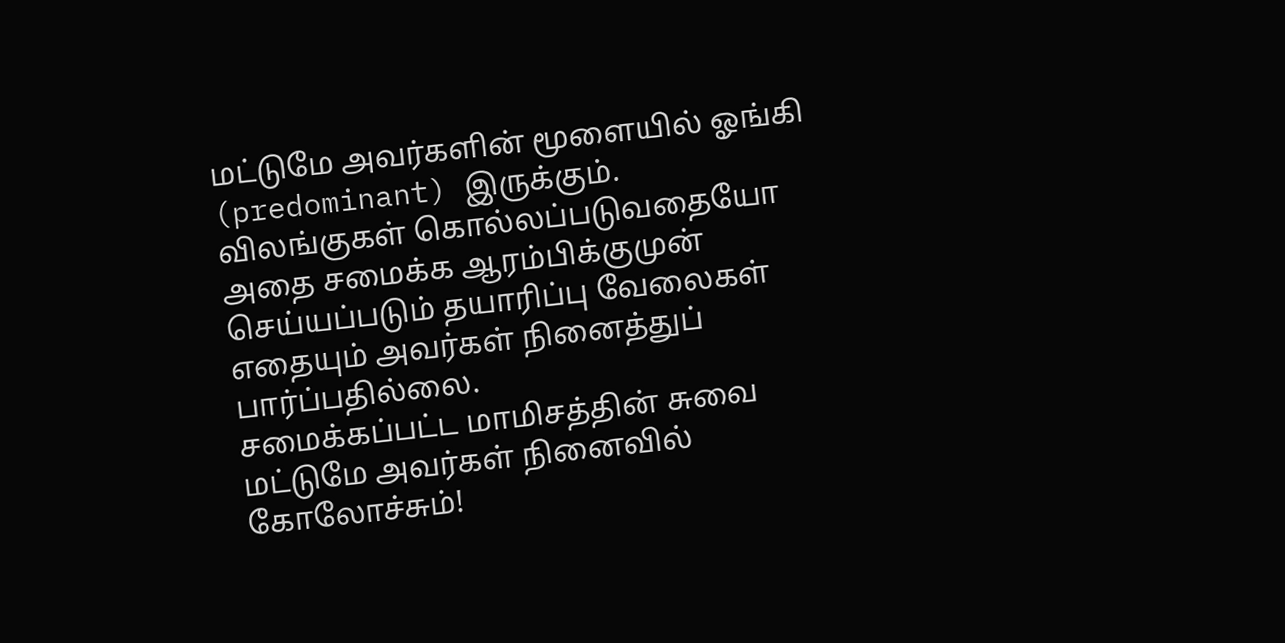மட்டுமே அவர்களின் மூளையில் ஓங்கி (predominant) இருக்கும்.
விலங்குகள் கொல்லப்படுவதையோ அதை சமைக்க ஆரம்பிக்குமுன் செய்யப்படும் தயாரிப்பு வேலைகள் எதையும் அவர்கள் நினைத்துப் பார்ப்பதில்லை.
சமைக்கப்பட்ட மாமிசத்தின் சுவை மட்டுமே அவர்கள் நினைவில் கோலோச்சும்!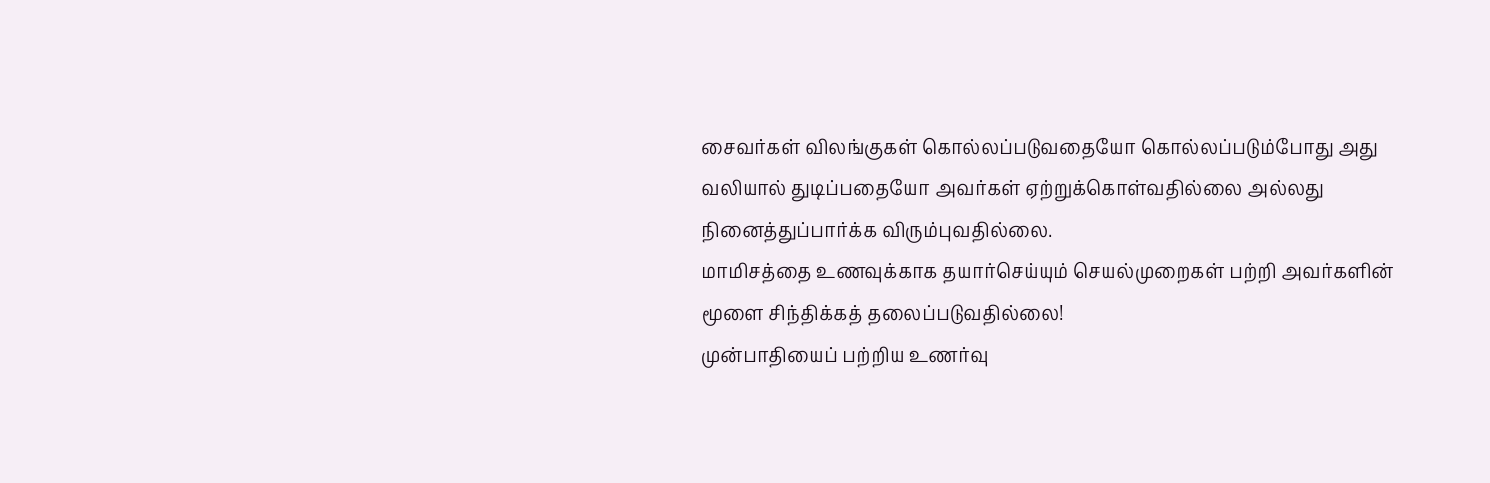சைவர்கள் விலங்குகள் கொல்லப்படுவதையோ கொல்லப்படும்போது அது வலியால் துடிப்பதையோ அவர்கள் ஏற்றுக்கொள்வதில்லை அல்லது நினைத்துப்பார்க்க விரும்புவதில்லை.
மாமிசத்தை உணவுக்காக தயார்செய்யும் செயல்முறைகள் பற்றி அவர்களின் மூளை சிந்திக்கத் தலைப்படுவதில்லை!
முன்பாதியைப் பற்றிய உணர்வு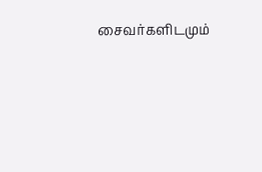சைவர்களிடமும்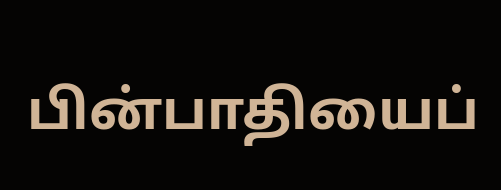பின்பாதியைப்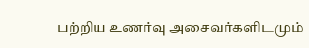பற்றிய உணர்வு அசைவர்களிடமும்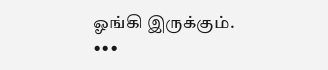ஓங்கி இருக்கும்.
•••